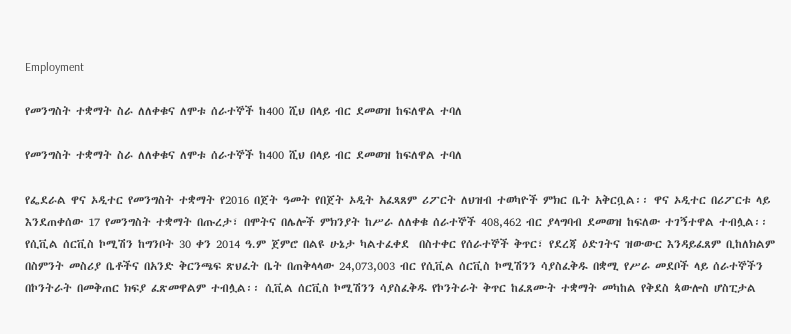Employment

የመንግስት ተቋማት ስራ ለለቀቁና ለሞቱ ሰራተኞች ከ400 ሺህ በላይ ብር ደመወዝ ከፍለዋል ተባለ

የመንግስት ተቋማት ስራ ለለቀቁና ለሞቱ ሰራተኞች ከ400 ሺህ በላይ ብር ደመወዝ ከፍለዋል ተባለ

የፌደራል ዋና ኦዲተር የመንግስት ተቋማት የ2016 በጀት ዓመት የበጀት ኦዲት አፈጻጸም ሪፖርት ለህዝብ ተወካዮች ምክር ቤት አቅርቧል፡፡ ዋና ኦዲተር በሪፖርቱ ላይ እንደጠቀሰው 17 የመንግስት ተቋማት በጡረታ፣ በሞትና በሌሎች ምክንያት ከሥራ ለለቀቁ ሰራተኞች 408,462 ብር ያላግባብ ደመወዝ ከፍለው ተገኝተዋል ተብሏል፡፡ የሲቪል ሰርቪስ ኮሚሽን ከግንቦት 30 ቀን 2014 ዓ.ም ጀምሮ በልዩ ሁኔታ ካልተፈቀደ  በስተቀር የሰራተኞች ቅጥር፣ የደረጃ ዕድገትና ዝውውር እንዳይፈጸም ቢከለክልም በስምንት መስሪያ ቤቶችና በአንድ ቅርንጫፍ ጽህፈት ቤት በጠቅላላው 24,073,003 ብር የሲቪል ሰርቪስ ኮሚሽንን ሳያስፈቅዱ በቋሚ የሥራ መደቦች ላይ ሰራተኞችን በኮንትራት በመቅጠር ክፍያ ፈጽመዋልም ተብሏል፡፡ ሲቪል ሰርቪስ ኮሚሽንን ሳያስፈቅዱ የኮንትራት ቅጥር ከፈጸሙት ተቋማት መካከል የቅደስ ጳውሎስ ሆስፒታል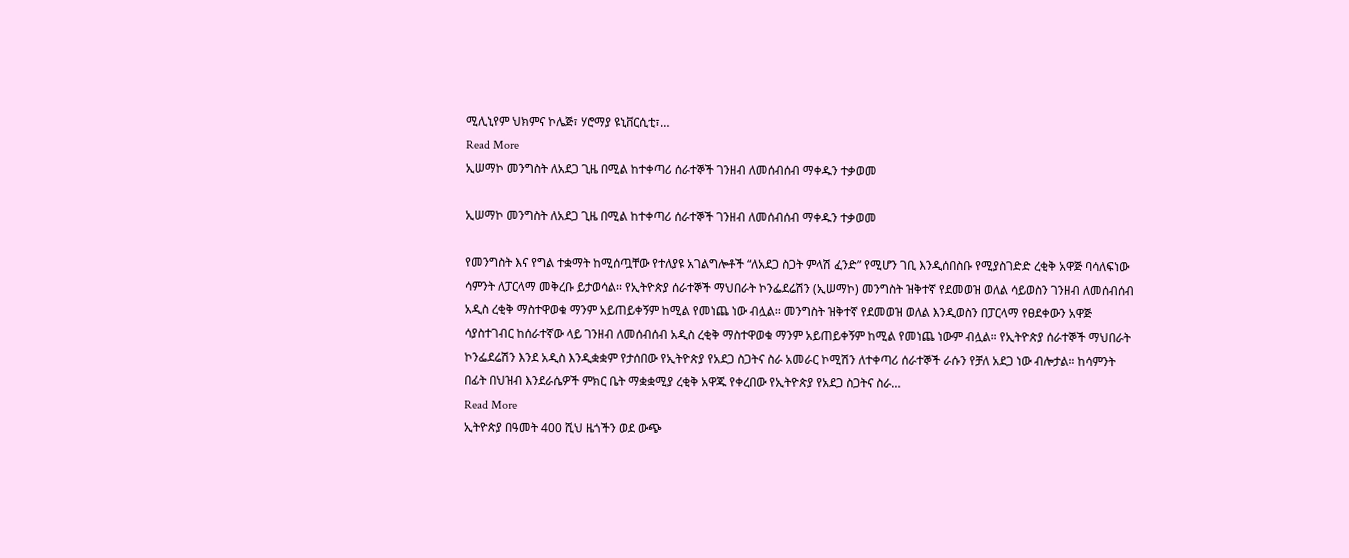ሚሊኒየም ህክምና ኮሌጅ፣ ሃሮማያ ዩኒቨርሲቲ፣…
Read More
ኢሠማኮ መንግስት ለአደጋ ጊዜ በሚል ከተቀጣሪ ሰራተኞች ገንዘብ ለመሰብሰብ ማቀዱን ተቃወመ

ኢሠማኮ መንግስት ለአደጋ ጊዜ በሚል ከተቀጣሪ ሰራተኞች ገንዘብ ለመሰብሰብ ማቀዱን ተቃወመ

የመንግስት እና የግል ተቋማት ከሚሰጧቸው የተለያዩ አገልግሎቶች “ለአደጋ ስጋት ምላሽ ፈንድ” የሚሆን ገቢ እንዲሰበስቡ የሚያስገድድ ረቂቅ አዋጅ ባሳለፍነው ሳምንት ለፓርላማ መቅረቡ ይታወሳል፡፡ የኢትዮጵያ ሰራተኞች ማህበራት ኮንፌደሬሽን (ኢሠማኮ) መንግስት ዝቅተኛ የደመወዝ ወለል ሳይወስን ገንዘብ ለመሰብሰብ አዲስ ረቂቅ ማስተዋወቁ ማንም አይጠይቀኝም ከሚል የመነጨ ነው ብሏል፡፡ መንግስት ዝቅተኛ የደመወዝ ወለል እንዲወስን በፓርላማ የፀደቀውን አዋጅ ሳያስተገብር ከሰራተኛው ላይ ገንዘብ ለመሰብሰብ አዲስ ረቂቅ ማስተዋወቁ ማንም አይጠይቀኝም ከሚል የመነጨ ነውም ብሏል። የኢትዮጵያ ሰራተኞች ማህበራት ኮንፌደሬሽን እንደ አዲስ እንዲቋቋም የታሰበው የኢትዮጵያ የአደጋ ስጋትና ስራ አመራር ኮሚሽን ለተቀጣሪ ሰራተኞች ራሱን የቻለ አደጋ ነው ብሎታል። ከሳምንት በፊት በህዝብ እንደራሴዎች ምክር ቤት ማቋቋሚያ ረቂቅ አዋጁ የቀረበው የኢትዮጵያ የአደጋ ስጋትና ስራ…
Read More
ኢትዮጵያ በዓመት 400 ሺህ ዜጎችን ወደ ውጭ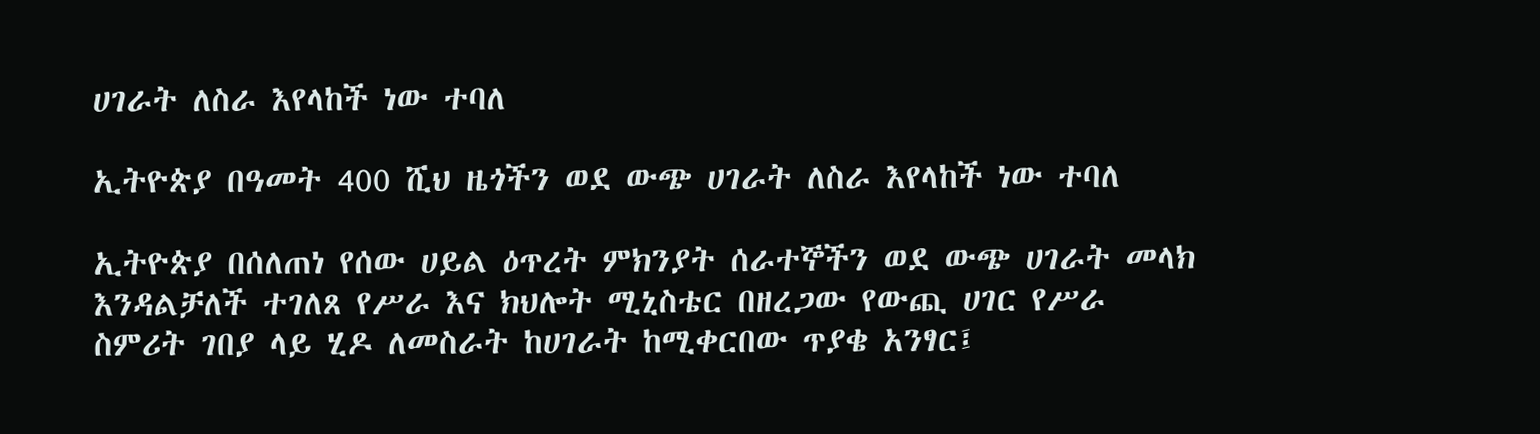ሀገራት ለስራ እየላከች ነው ተባለ

ኢትዮጵያ በዓመት 400 ሺህ ዜጎችን ወደ ውጭ ሀገራት ለስራ እየላከች ነው ተባለ

ኢትዮጵያ በሰለጠነ የሰው ሀይል ዕጥረት ምክንያት ሰራተኞችን ወደ ውጭ ሀገራት መላክ እንዳልቻለች ተገለጸ የሥራ እና ክህሎት ሚኒስቴር በዘረጋው የውጪ ሀገር የሥራ ስምሪት ገበያ ላይ ሂዶ ለመስራት ከሀገራት ከሚቀርበው ጥያቄ አንፃር፤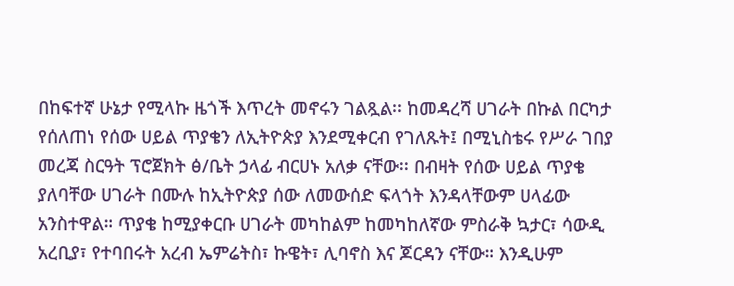በከፍተኛ ሁኔታ የሚላኩ ዜጎች እጥረት መኖሩን ገልጿል፡፡ ከመዳረሻ ሀገራት በኩል በርካታ የሰለጠነ የሰው ሀይል ጥያቄን ለኢትዮጵያ እንደሚቀርብ የገለጹት፤ በሚኒስቴሩ የሥራ ገበያ መረጃ ስርዓት ፕሮጀክት ፅ/ቤት ኃላፊ ብርሀኑ አለቃ ናቸው፡፡ በብዛት የሰው ሀይል ጥያቄ ያለባቸው ሀገራት በሙሉ ከኢትዮጵያ ሰው ለመውሰድ ፍላጎት እንዳላቸውም ሀላፊው አንስተዋል። ጥያቄ ከሚያቀርቡ ሀገራት መካከልም ከመካከለኛው ምስራቅ ኳታር፣ ሳውዲ አረቢያ፣ የተባበሩት አረብ ኤምሬትስ፣ ኩዌት፣ ሊባኖስ እና ጆርዳን ናቸው። እንዲሁም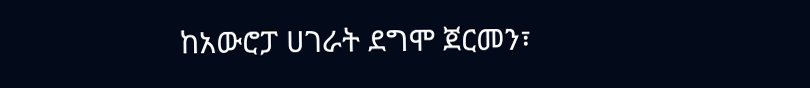ከአውሮፓ ሀገራት ደግሞ ጀርመን፣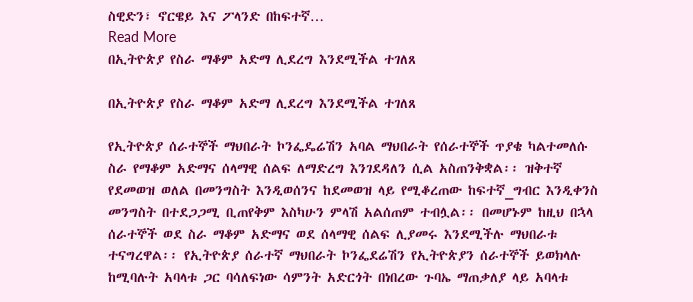ስዊድን፣ ኖርዌይ እና ፖላንድ በከፍተኛ…
Read More
በኢትዮጵያ የስራ ማቆም አድማ ሊደረግ እንደሚችል ተገለጸ

በኢትዮጵያ የስራ ማቆም አድማ ሊደረግ እንደሚችል ተገለጸ

የኢትዮጵያ ሰራተኞች ማህበራት ኮንፌዴሬሽን አባል ማህበራት የሰራተኞች ጥያቄ ካልተመለሱ  ስራ የማቆም አድማና ሰላማዊ ሰልፍ ለማድረግ እንገደዳለን ሲል አስጠንቅቋል፡፡ ዝቅተኛ የደመወዝ ወለል በመንግስት እንዲወሰንና ከደመወዝ ላይ የሚቆረጠው ከፍተኛ_ግብር እንዲቀንስ መንግስት በተደጋጋሚ ቢጠየቅም እስካሁን ምላሽ አልሰጠም ተብሏል፡፡ በመሆኑም ከዚህ በኋላ ሰራተኞች ወደ ስራ ማቆም አድማና ወደ ሰላማዊ ሰልፍ ሊያመሩ እንደሚችሉ ማህበራቱ ተናግረዋል፡፡ የኢትዮጵያ ሰራተኛ ማህበራት ኮንፌደሬሽን የኢትዮጵያን ሰራተኞች ይወክላሉ ከሚባሉት አባላቱ ጋር ባሳለፍነው ሳምንት አድርጎት በነበረው ጉባኤ ማጠቃለያ ላይ አባላቱ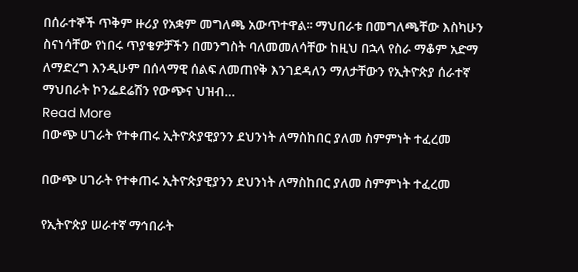በሰራተኞች ጥቅም ዙሪያ የአቋም መግለጫ አውጥተዋል፡፡ ማህበራቱ በመግለጫቸው እስካሁን ስናነሳቸው የነበሩ ጥያቄዎቻችን በመንግስት ባለመመለሳቸው ከዚህ በኋላ የስራ ማቆም አድማ ለማድረግ እንዲሁም በሰላማዊ ሰልፍ ለመጠየቅ እንገደዳለን ማለታቸውን የኢትዮጵያ ሰራተኛ ማህበራት ኮንፌደሬሽን የውጭና ህዝብ…
Read More
በውጭ ሀገራት የተቀጠሩ ኢትዮጵያዊያንን ደህንነት ለማስከበር ያለመ ስምምነት ተፈረመ

በውጭ ሀገራት የተቀጠሩ ኢትዮጵያዊያንን ደህንነት ለማስከበር ያለመ ስምምነት ተፈረመ

የኢትዮጵያ ሠራተኛ ማኅበራት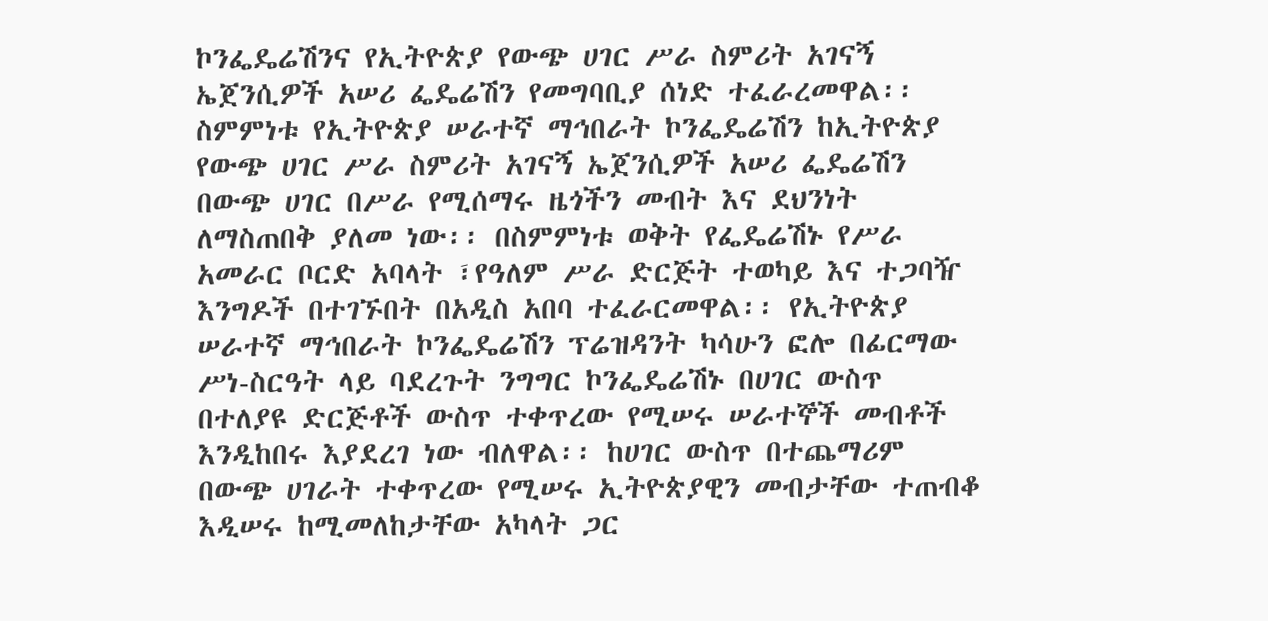ኮንፌዴሬሽንና የኢትዮጵያ የውጭ ሀገር ሥራ ስምሪት አገናኝ ኤጀንሲዎች አሠሪ ፌዴሬሽን የመግባቢያ ሰነድ ተፈራረመዋል፡፡ ስምምነቱ የኢትዮጵያ ሠራተኛ ማኅበራት ኮንፌዴሬሽን ከኢትዮጵያ የውጭ ሀገር ሥራ ስምሪት አገናኝ ኤጀንሲዎች አሠሪ ፌዴሬሽን በውጭ ሀገር በሥራ የሚሰማሩ ዜጎችን መብት እና ደህንነት ለማስጠበቅ ያለመ ነው፡፡ በስምምነቱ ወቅት የፌዴሬሽኑ የሥራ አመራር ቦርድ አባላት ፣የዓለም ሥራ ድርጅት ተወካይ እና ተጋባዥ እንግዶች በተገኙበት በአዲስ አበባ ተፈራርመዋል፡፡ የኢትዮጵያ ሠራተኛ ማኅበራት ኮንፌዴሬሽን ፕሬዝዳንት ካሳሁን ፎሎ በፊርማው ሥነ-ስርዓት ላይ ባደረጉት ንግግር ኮንፌዴሬሽኑ በሀገር ውስጥ በተለያዩ ድርጅቶች ውስጥ ተቀጥረው የሚሠሩ ሠራተኞች መብቶች እንዲከበሩ እያደረገ ነው ብለዋል፡፡ ከሀገር ውስጥ በተጨማሪም በውጭ ሀገራት ተቀጥረው የሚሠሩ ኢትዮጵያዊን መብታቸው ተጠብቆ እዲሠሩ ከሚመለከታቸው አካላት ጋር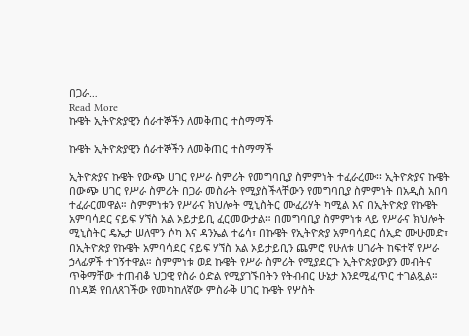በጋራ…
Read More
ኩዌት ኢትዮጵያዊን ሰራተኞችን ለመቅጠር ተስማማች

ኩዌት ኢትዮጵያዊን ሰራተኞችን ለመቅጠር ተስማማች

ኢትዮጵያና ኩዌት የውጭ ሀገር የሥራ ስምሪት የመግባቢያ ስምምነት ተፈራረሙ፡፡ ኢትዮጵያና ኩዌት በውጭ ሀገር የሥራ ስምሪት በጋራ መስራት የሚያስችላቸውን የመግባቢያ ስምምነት በአዲስ አበባ ተፈራርመዋል። ስምምነቱን የሥራና ክህሎት ሚኒስትር ሙፈሪሃት ካሚል እና በኢትዮጵያ የኩዌት አምባሳደር ናይፍ ሃኘስ አል ኦይታይቢ ፈርመውታል። በመግባቢያ ስምምነቱ ላይ የሥራና ክህሎት ሚኒስትር ዴኤታ ሠለሞን ሶካ እና ዳንኤል ተሬሳ፣ በኩዌት የኢትዮጵያ አምባሳደር ሰኢድ ሙሁመድ፣ በኢትዮጵያ የኩዌት አምባሳደር ናይፍ ሃኘስ አል ኦይታይቢን ጨምሮ የሁለቱ ሀገራት ከፍተኛ የሥራ ኃላፊዎች ተገኝተዋል። ስምምነቱ ወደ ኩዌት የሥራ ስምሪት የሚያደርጉ ኢትዮጵያውያን መብትና ጥቅማቸው ተጠብቆ ህጋዊ የስራ ዕድል የሚያገኙበትን የትብብር ሁኔታ እንደሚፈጥር ተገልጿል። በነዳጅ የበለጸገችው የመካከለኛው ምስራቅ ሀገር ኩዌት የሦስት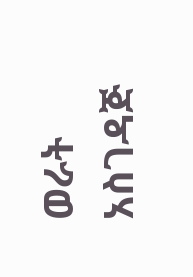ወራት አስገዳጅ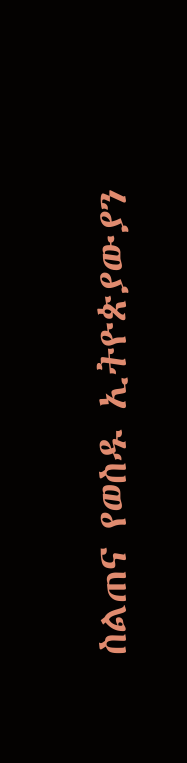ስልጠና የወስዱ ኢትዮጵያውያን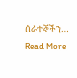ሰራተኞችን…
Read More